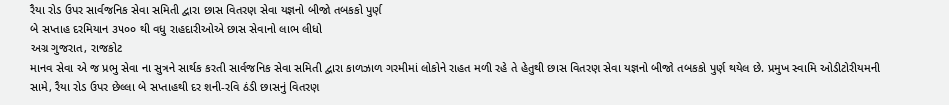રૈયા રોડ ઉપર સાર્વજનિક સેવા સમિતી દ્વારા છાસ વિતરણ સેવા યજ્ઞનો બીજો તબકકો પુર્ણ
બે સપ્તાહ દરમિયાન ૩૫૦૦ થી વધુ રાહદારીઓએ છાસ સેવાનો લાભ લીધો
અગ્ર ગુજરાત, રાજકોટ
માનવ સેવા એ જ પ્રભુ સેવા ના સુત્રને સાર્થક કરતી સાર્વજનિક સેવા સમિતી દ્વારા કાળઝાળ ગરમીમાં લોકોને રાહત મળી રહે તે હેતુથી છાસ વિતરણ સેવા યજ્ઞનો બીજો તબકકો પુર્ણ થયેલ છે. પ્રમુખ સ્વામિ ઓડીટોરીયમની સામે, રૈયા રોડ ઉપર છેલ્લા બે સપ્તાહથી દર શની-રવિ ઠંડી છાસનું વિતરણ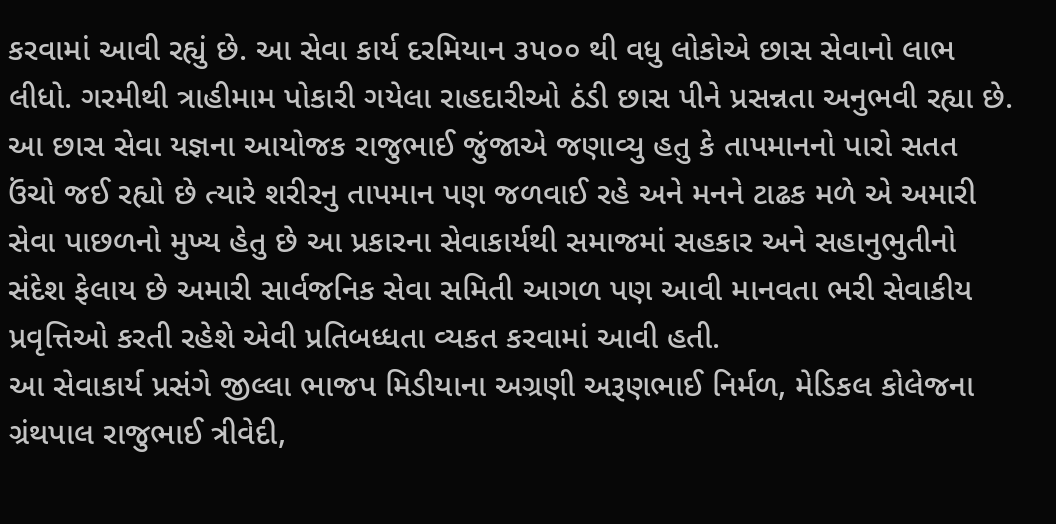કરવામાં આવી રહ્યું છે. આ સેવા કાર્ય દરમિયાન ૩૫૦૦ થી વધુ લોકોએ છાસ સેવાનો લાભ લીધો. ગરમીથી ત્રાહીમામ પોકારી ગયેલા રાહદારીઓ ઠંડી છાસ પીને પ્રસન્નતા અનુભવી રહ્યા છે. આ છાસ સેવા યજ્ઞના આયોજક રાજુભાઈ જુંજાએ જણાવ્યુ હતુ કે તાપમાનનો પારો સતત ઉંચો જઈ રહ્યો છે ત્યારે શરીરનુ તાપમાન પણ જળવાઈ રહે અને મનને ટાઢક મળે એ અમારી સેવા પાછળનો મુખ્ય હેતુ છે આ પ્રકારના સેવાકાર્યથી સમાજમાં સહકાર અને સહાનુભુતીનો સંદેશ ફેલાય છે અમારી સાર્વજનિક સેવા સમિતી આગળ પણ આવી માનવતા ભરી સેવાકીય પ્રવૃત્તિઓ કરતી રહેશે એવી પ્રતિબધ્ધતા વ્યકત કરવામાં આવી હતી.
આ સેવાકાર્ય પ્રસંગે જીલ્લા ભાજપ મિડીયાના અગ્રણી અરૂણભાઈ નિર્મળ, મેડિકલ કોલેજના ગ્રંથપાલ રાજુભાઈ ત્રીવેદી,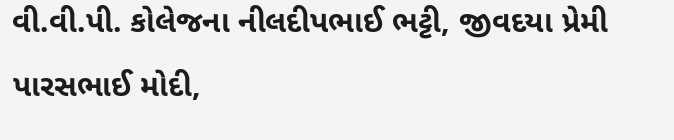વી.વી.પી. કોલેજના નીલદીપભાઈ ભટ્ટી, જીવદયા પ્રેમી પારસભાઈ મોદી,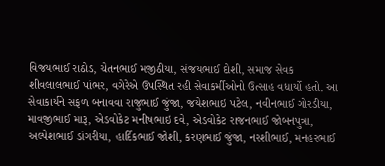વિજયભાઈ રાઠોડ, ચેતનભાઈ મજીઠીયા, સંજયભાઈ દોશી, સમાજ સેવક શીવલાલભાઈ પાંભર, વગેરેએ ઉપસ્થિત રહી સેવાકર્મીઓનો ઉત્સાહ વધાર્યો હતો. આ સેવાકાર્યને સફળ બનાવવા રાજુભાઈ જુંજા, જયેશભાઇ પટેલ, નવીનભાઈ ગોરડીયા, માવજીભાઈ મારૂ, એડવોકેટ મનીષભાઇ દવે, એડવોકેટ રાજનભાઈ જોબનપુત્રા, અલ્પેશભાઈ ડાંગરીયા, હાર્દિકભાઈ જોશી, કરણભાઈ જુંજા, નરશીભાઈ, મનહરભાઈ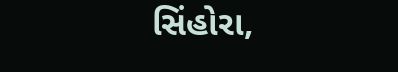સિંહોરા,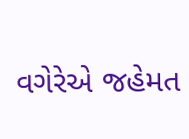વગેરેએ જહેમત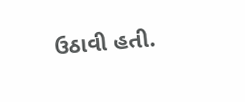ઉઠાવી હતી.